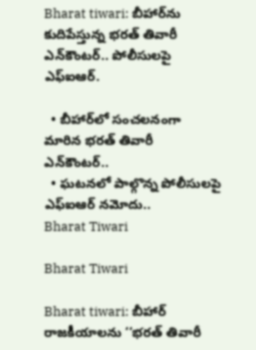Bharat tiwari: బీహార్‌ను కుదిపేస్తున్న భరత్ తివారీ ఎన్‌కౌంటర్.. పోలీసులపై ఎఫ్ఐఆర్.

  • బీహార్‌లో సంచలనంగా మారిన భరత్ తివారీ ఎన్‌కౌంటర్..
  • ఘటనలో పాల్గొన్న పోలీసులపై ఎఫ్ఐఆర్ నమోదు..
Bharat Tiwari

Bharat Tiwari

Bharat tiwari: బీహార్ రాజకీయాలను ‘‘భరత్ తివారీ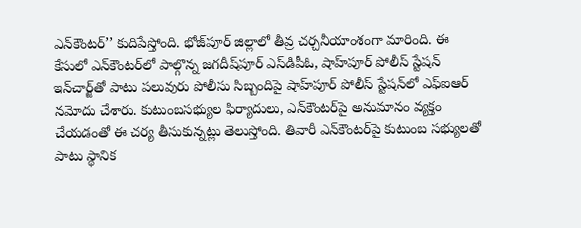ఎన్‌కౌంటర్’’ కుదిపేస్తోంది. భోజ్‌పూర్ జిల్లాలో తీవ్ర చర్చనీయాంశంగా మారింది. ఈ కేసులో ఎన్‌కౌంటర్‌లో పాల్గొన్న జగదీష్‌పూర్ ఎస్‌డిపీఓ, షాహ్‌పూర్ పోలీస్ స్టేషన్ ఇన్‌చార్జ్‌తో పాటు పలువురు పోలీసు సిబ్బందిపై షాహ్‌పూర్ పోలీస్ స్టేషన్‌లో ఎఫ్‌ఐఆర్ నమోదు చేశారు. కుటుంబసభ్యుల ఫిర్యాదులు, ఎన్‌కౌంటర్‌పై అనుమానం వ్యక్తం చేయడంతో ఈ చర్య తీసుకున్నట్లు తెలుస్తోంది. తివారీ ఎన్‌కౌంటర్‌పై కుటుంబ సభ్యులతో పాటు స్థానిక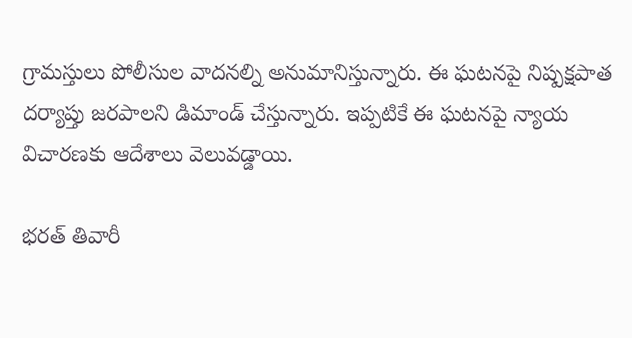గ్రామస్తులు పోలీసుల వాదనల్ని అనుమానిస్తున్నారు. ఈ ఘటనపై నిష్పక్షపాత దర్యాప్తు జరపాలని డిమాండ్ చేస్తున్నారు. ఇప్పటికే ఈ ఘటనపై న్యాయ విచారణకు ఆదేశాలు వెలువడ్డాయి.

భరత్ తివారీ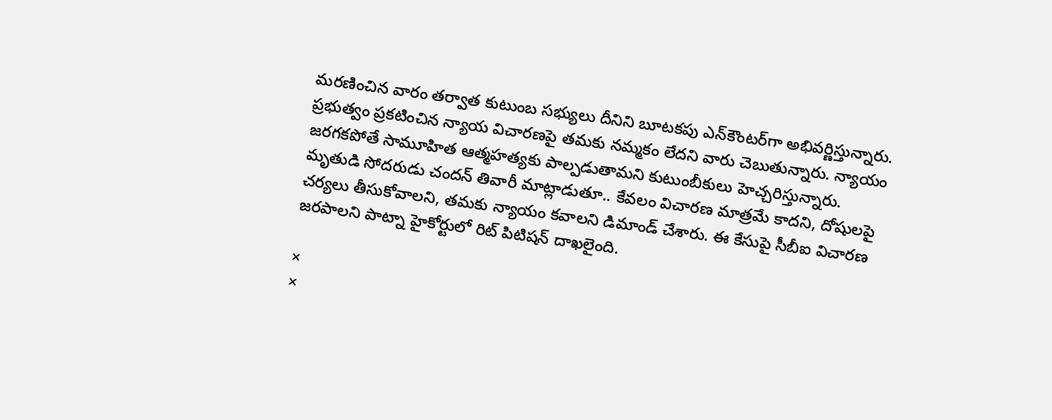మరణించిన వారం తర్వాత కుటుంబ సభ్యులు దీనిని బూటకపు ఎన్‌కౌంటర్‌గా అభివర్ణిస్తున్నారు. ప్రభుత్వం ప్రకటించిన న్యాయ విచారణపై తమకు నమ్మకం లేదని వారు చెబుతున్నారు. న్యాయం జరగకపోతే సామూహిత ఆత్మహత్యకు పాల్పడుతామని కుటుంబీకులు హెచ్చరిస్తున్నారు. మృతుడి సోదరుడు చందన్ తివారీ మాట్లాడుతూ.. కేవలం విచారణ మాత్రమే కాదని, దోషులపై చర్యలు తీసుకోవాలని, తమకు న్యాయం కవాలని డిమాండ్ చేశారు. ఈ కేసుపై సీబీఐ విచారణ జరపాలని పాట్నా హైకోర్టులో రిట్ పిటిషన్ దాఖలైంది.

×
×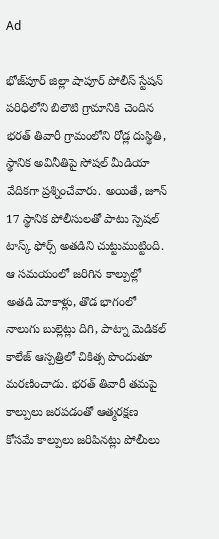Ad

భోజ్‌పూర్ జిల్లా షాపూర్ పోలీస్ స్టేషన్ పరిధిలోని బిలౌటి గ్రామానికి చెందిన భరత్ తివారీ గ్రామంలోని రోడ్ల దుస్థితి, స్థానిక అవినీతిపై సోషల్ మీడియా వేదికగా ప్రశ్నించేవారు. అయితే, జూన్ 17 స్థానిక పోలీసులతో పాటు స్పెషల్ టాస్క్ ఫోర్స్ అతడిని చుట్టుముట్టింది. ఆ సమయంలో జరిగిన కాల్పుల్లో అతడి మోకాళ్లు, తొడ భాగంలో నాలుగు బుల్లెట్లు దిగి, పాట్నా మెడికల్ కాలేజ్ ఆస్పత్రిలో చికిత్స పొందుతూ మరణించాడు. భరత్ తివారీ తమపై కాల్పులు జరపడంతో ఆత్మరక్షణ కోసమే కాల్పులు జరిపినట్లు పోలీులు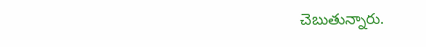చెబుతున్నారు.